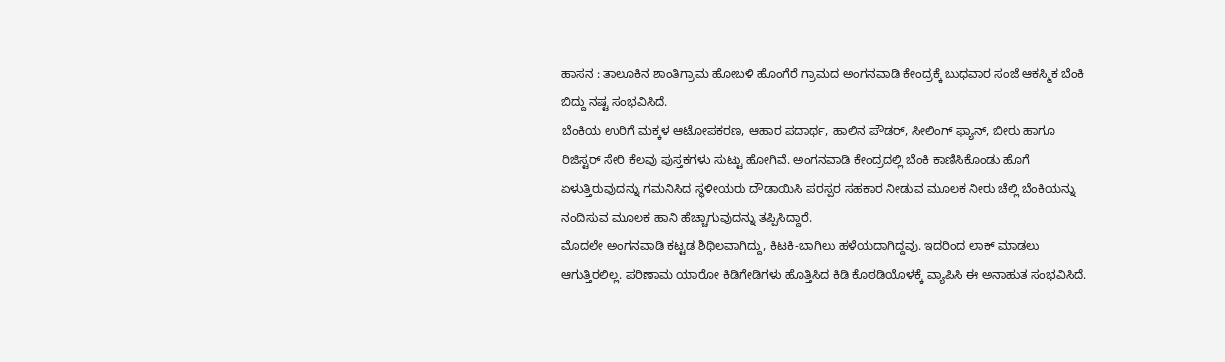ಹಾಸನ : ತಾಲೂಕಿನ ಶಾಂತಿಗ್ರಾಮ ಹೋಬಳಿ ಹೊಂಗೆರೆ ಗ್ರಾಮದ ಅಂಗನವಾಡಿ ಕೇಂದ್ರಕ್ಕೆ ಬುಧವಾರ ಸಂಜೆ ಆಕಸ್ಮಿಕ ಬೆಂಕಿ ಬಿದ್ದು ನಷ್ಟ ಸಂಭವಿಸಿದೆ.
ಬೆಂಕಿಯ ಉರಿಗೆ ಮಕ್ಕಳ ಆಟೋಪಕರಣ, ಆಹಾರ ಪದಾರ್ಥ, ಹಾಲಿನ ಪೌಡರ್, ಸೀಲಿಂಗ್ ಫ್ಯಾನ್, ಬೀರು ಹಾಗೂ ರಿಜಿಸ್ಟರ್ ಸೇರಿ ಕೆಲವು ಪುಸ್ತಕಗಳು ಸುಟ್ಟು ಹೋಗಿವೆ. ಅಂಗನವಾಡಿ ಕೇಂದ್ರದಲ್ಲಿ ಬೆಂಕಿ ಕಾಣಿಸಿಕೊಂಡು ಹೊಗೆ ಏಳುತ್ತಿರುವುದನ್ನು ಗಮನಿಸಿದ ಸ್ಥಳೀಯರು ದೌಡಾಯಿಸಿ ಪರಸ್ಪರ ಸಹಕಾರ ನೀಡುವ ಮೂಲಕ ನೀರು ಚೆಲ್ಲಿ ಬೆಂಕಿಯನ್ನು ನಂದಿಸುವ ಮೂಲಕ ಹಾನಿ ಹೆಚ್ಚಾಗುವುದನ್ನು ತಪ್ಪಿಸಿದ್ದಾರೆ.
ಮೊದಲೇ ಅಂಗನವಾಡಿ ಕಟ್ಟಡ ಶಿಥಿಲವಾಗಿದ್ದು, ಕಿಟಕಿ-ಬಾಗಿಲು ಹಳೆಯದಾಗಿದ್ದವು. ಇದರಿಂದ ಲಾಕ್ ಮಾಡಲು ಆಗುತ್ತಿರಲಿಲ್ಲ. ಪರಿಣಾಮ ಯಾರೋ ಕಿಡಿಗೇಡಿಗಳು ಹೊತ್ತಿಸಿದ ಕಿಡಿ ಕೊಠಡಿಯೊಳಕ್ಕೆ ವ್ಯಾಪಿಸಿ ಈ ಅನಾಹುತ ಸಂಭವಿಸಿದೆ.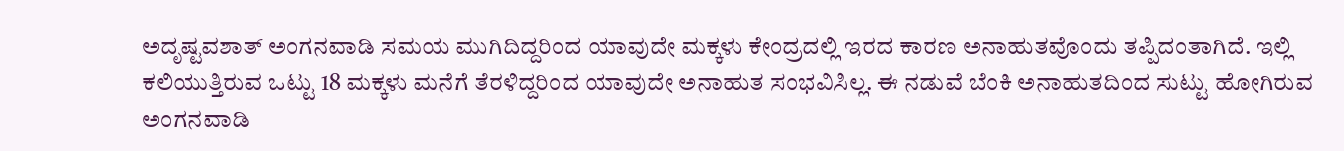ಅದೃಷ್ಟವಶಾತ್ ಅಂಗನವಾಡಿ ಸಮಯ ಮುಗಿದಿದ್ದರಿಂದ ಯಾವುದೇ ಮಕ್ಕಳು ಕೇಂದ್ರದಲ್ಲಿ ಇರದ ಕಾರಣ ಅನಾಹುತವೊಂದು ತಪ್ಪಿದಂತಾಗಿದೆ. ಇಲ್ಲಿ ಕಲಿಯುತ್ತಿರುವ ಒಟ್ಟು 18 ಮಕ್ಕಳು ಮನೆಗೆ ತೆರಳಿದ್ದರಿಂದ ಯಾವುದೇ ಅನಾಹುತ ಸಂಭವಿಸಿಲ್ಲ. ಈ ನಡುವೆ ಬೆಂಕಿ ಅನಾಹುತದಿಂದ ಸುಟ್ಟು ಹೋಗಿರುವ ಅಂಗನವಾಡಿ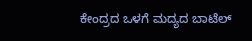ಕೇಂದ್ರದ ಒಳಗೆ ಮದ್ಯದ ಬಾಟೆಲ್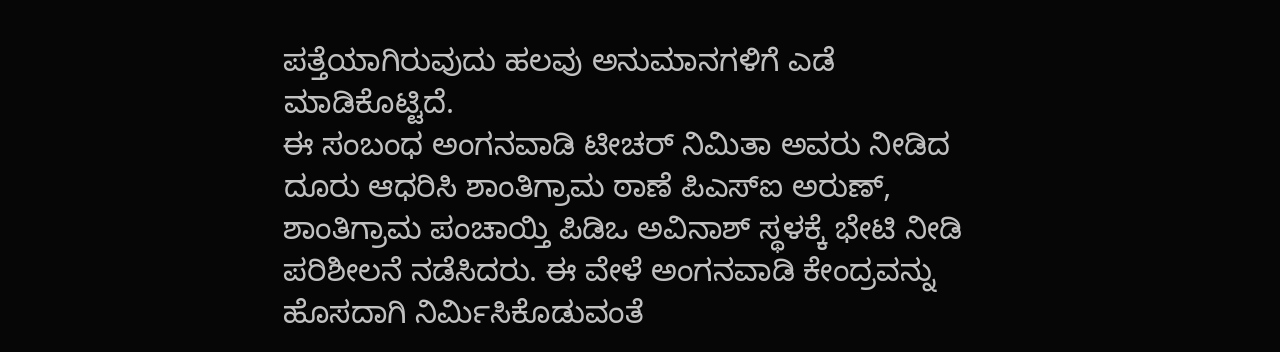ಪತ್ತೆಯಾಗಿರುವುದು ಹಲವು ಅನುಮಾನಗಳಿಗೆ ಎಡೆ ಮಾಡಿಕೊಟ್ಟಿದೆ.
ಈ ಸಂಬಂಧ ಅಂಗನವಾಡಿ ಟೀಚರ್ ನಿಮಿತಾ ಅವರು ನೀಡಿದ ದೂರು ಆಧರಿಸಿ ಶಾಂತಿಗ್ರಾಮ ಠಾಣೆ ಪಿಎಸ್ಐ ಅರುಣ್, ಶಾಂತಿಗ್ರಾಮ ಪಂಚಾಯ್ತಿ ಪಿಡಿಒ ಅವಿನಾಶ್ ಸ್ಥಳಕ್ಕೆ ಭೇಟಿ ನೀಡಿ ಪರಿಶೀಲನೆ ನಡೆಸಿದರು. ಈ ವೇಳೆ ಅಂಗನವಾಡಿ ಕೇಂದ್ರವನ್ನು ಹೊಸದಾಗಿ ನಿರ್ಮಿಸಿಕೊಡುವಂತೆ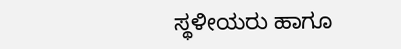ಸ್ಥಳೀಯರು ಹಾಗೂ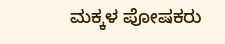ಮಕ್ಕಳ ಪೋಷಕರು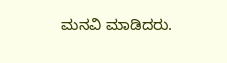ಮನವಿ ಮಾಡಿದರು.